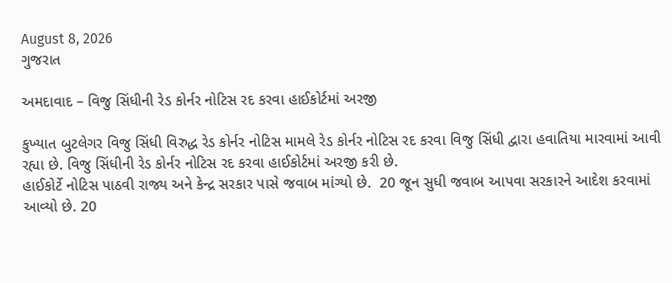August 8, 2026
ગુજરાત

અમદાવાદ – વિજુ સિંધીની રેડ કોર્નર નોટિસ રદ કરવા હાઈકોર્ટમાં અરજી

કુખ્યાત બુટલેગર વિજુ સિંધી વિરુદ્ધ રેડ કોર્નર નોટિસ મામલે રેડ કોર્નર નોટિસ રદ કરવા વિજુ સિંધી દ્વારા હવાતિયા મારવામાં આવી રહ્યા છે. વિજુ સિંધીની રેડ કોર્નર નોટિસ રદ કરવા હાઈકોર્ટમાં અરજી કરી છે.
હાઈકોર્ટે નોટિસ પાઠવી રાજ્ય અને કેન્દ્ર સરકાર પાસે જવાબ માંગ્યો છે.  20 જૂન સુધી જવાબ આપવા સરકારને આદેશ કરવામાં આવ્યો છે. 20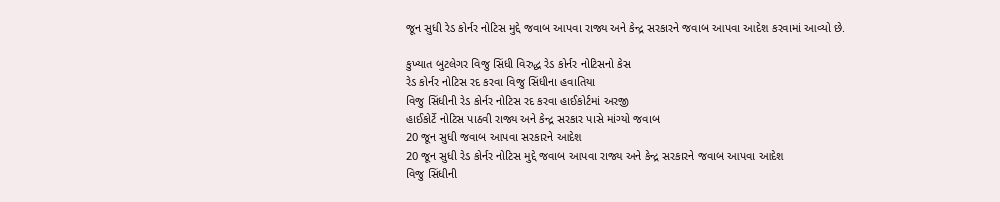જૂન સુધી રેડ કોર્નર નોટિસ મુદ્દે જવાબ આપવા રાજ્ય અને કેન્દ્ર સરકારને જવાબ આપવા આદેશ કરવામાં આવ્યો છે.

કુખ્યાત બુટલેગર વિજુ સિંધી વિરુદ્ધ રેડ કોર્નર નોટિસનો કેસ
રેડ કોર્નર નોટિસ રદ કરવા વિજુ સિંધીના હવાતિયા
વિજુ સિંધીની રેડ કોર્નર નોટિસ રદ કરવા હાઈકોર્ટમાં અરજી
હાઈકોર્ટે નોટિસ પાઠવી રાજ્ય અને કેન્દ્ર સરકાર પાસે માંગ્યો જવાબ
20 જૂન સુધી જવાબ આપવા સરકારને આદેશ
20 જૂન સુધી રેડ કોર્નર નોટિસ મુદ્દે જવાબ આપવા રાજ્ય અને કેન્દ્ર સરકારને જવાબ આપવા આદેશ
વિજુ સિંધીની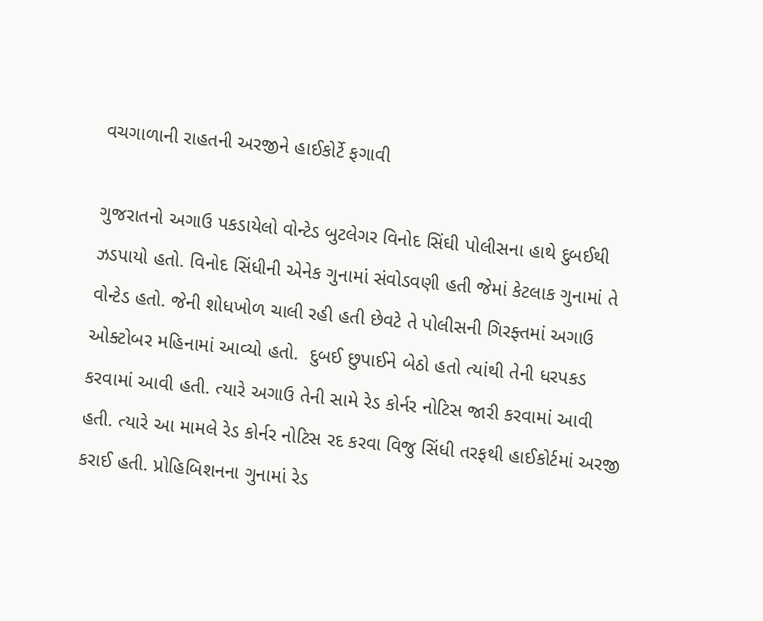વચગાળાની રાહતની અરજીને હાઈકોર્ટે ફગાવી

ગુજરાતનો અગાઉ પકડાયેલો વોન્ટેડ બુટલેગર વિનોદ સિંઘી પોલીસના હાથે દુબઈથી ઝડપાયો હતો. વિનોદ સિંધીની એનેક ગુનામાં સંવોડવણી હતી જેમાં કેટલાક ગુનામાં તે વોન્ટેડ હતો. જેની શોધખોળ ચાલી રહી હતી છેવટે તે પોલીસની ગિરફ્તમાં અગાઉ ઓક્ટોબર મહિનામાં આવ્યો હતો.  દુબઈ છુપાઈને બેઠો હતો ત્યાંથી તેની ધરપકડ કરવામાં આવી હતી. ત્યારે અગાઉ તેની સામે રેડ કોર્નર નોટિસ જારી કરવામાં આવી હતી. ત્યારે આ મામલે રેડ કોર્નર નોટિસ રદ કરવા વિજુ સિંધી તરફથી હાઈકોર્ટમાં અરજી કરાઈ હતી. પ્રોહિબિશનના ગુનામાં રેડ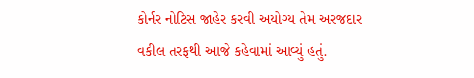કોર્નર નોટિસ જાહેર કરવી અયોગ્ય તેમ અરજદાર વકીલ તરફથી આજે કહેવામાં આવ્યું હતું.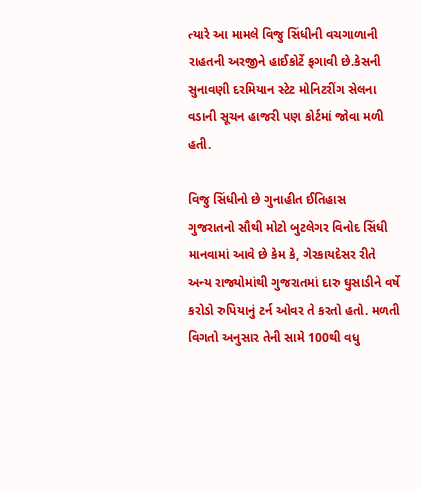ત્યારે આ મામલે વિજુ સિંધીની વચગાળાની રાહતની અરજીને હાઈકોર્ટે ફગાવી છે.કેસની સુનાવણી દરમિયાન સ્ટેટ મોનિટરીંગ સેલના વડાની સૂચન હાજરી પણ કોર્ટમાં જોવા મળી હતી.

વિજુ સિંધીનો છે ગુનાહીત ઈતિહાસ
ગુજરાતનો સૌથી મોટો બુટલેગર વિનોદ સિંધી માનવામાં આવે છે કેમ કે, ગેરકાયદેસર રીતે અન્ય રાજ્યોમાંથી ગુજરાતમાં દારુ ઘુસાડીને વર્ષે કરોડો રુપિયાનું ટર્ન ઓવર તે કરતો હતો. મળતી વિગતો અનુસાર તેની સામે 100થી વધુ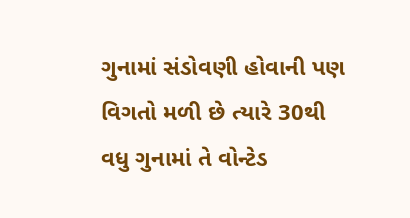ગુનામાં સંડોવણી હોવાની પણ વિગતો મળી છે ત્યારે 30થી વધુ ગુનામાં તે વોન્ટેડ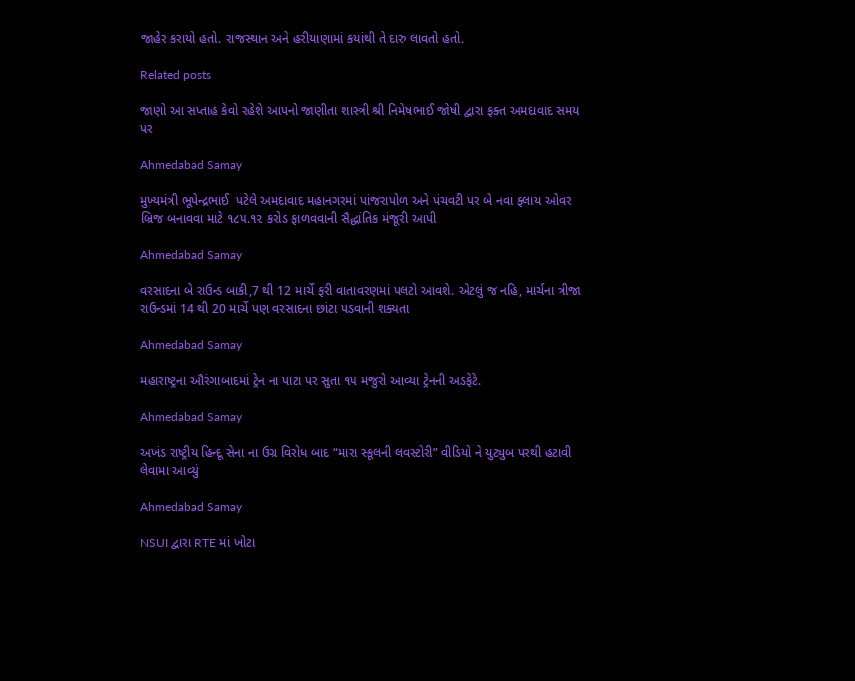જાહેર કરાયો હતો. રાજસ્થાન અને હરીયાણામાં કયાંથી તે દારુ લાવતો હતો.

Related posts

જાણો આ સપ્તાહ કેવો રહેશે આપનો જાણીતા શાસ્ત્રી શ્રી નિમેષભાઈ જોષી દ્વારા ફક્ત અમદાવાદ સમય પર

Ahmedabad Samay

મુખ્યમંત્રી ભૂપેન્દ્રભાઈ  પટેલે અમદાવાદ મહાનગરમાં પાંજરાપોળ અને પંચવટી પર બે નવા ફ્લાય ઓવર બ્રિજ બનાવવા માટે ૧૮૫.૧૨ કરોડ ફાળવવાની સૈદ્ધાંતિક મંજૂરી આપી

Ahmedabad Samay

વરસાદના બે રાઉન્ડ બાકી,7 થી 12 માર્ચે ફરી વાતાવરણમાં પલટો આવશે. એટલું જ નહિ, માર્ચના ત્રીજા રાઉન્ડમાં 14 થી 20 માર્ચે પણ વરસાદના છાંટા પડવાની શક્યતા

Ahmedabad Samay

મહારાષ્ટ્રના ઔરંગાબાદમાં ટ્રેન ના પાટા પર સુતા ૧૫ મજુરો આવ્યા ટ્રેનની અડફેટે.

Ahmedabad Samay

અખંડ રાષ્ટ્રીય હિન્દૂ સેના ના ઉગ્ર વિરોધ બાદ “મારા સ્કૂલની લવસ્ટોરી” વીડિયો ને યુટ્યુબ પરથી હટાવી લેવામા આવ્યું

Ahmedabad Samay

NSUI દ્વારા RTE માં ખોટા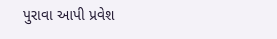પુરાવા આપી પ્રવેશ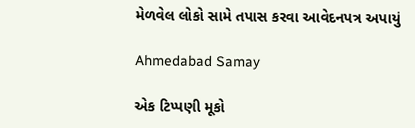મેળવેલ લોકો સામે તપાસ કરવા આવેદનપત્ર અપાયું

Ahmedabad Samay

એક ટિપ્પણી મૂકો